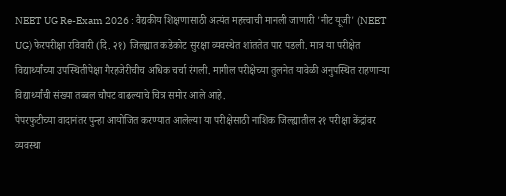NEET UG Re-Exam 2026 : वैद्यकीय शिक्षणासाठी अत्यंत महत्त्वाची मानली जाणारी 'नीट यूजी' (NEET UG) फेरपरीक्षा रविवारी (दि. २१) जिल्ह्यात कडेकोट सुरक्षा व्यवस्थेत शांततेत पार पडली. मात्र या परीक्षेत विद्यार्थ्यांच्या उपस्थितीपेक्षा गैरहजेरीचीच अधिक चर्चा रंगली. मागील परीक्षेच्या तुलनेत यावेळी अनुपस्थित राहणाऱ्या विद्यार्थ्यांची संख्या तब्बल चौपट वाढल्याचे चित्र समोर आले आहे.
पेपरफुटीच्या वादानंतर पुन्हा आयोजित करण्यात आलेल्या या परीक्षेसाठी नाशिक जिल्ह्यातील २१ परीक्षा केंद्रांवर व्यवस्था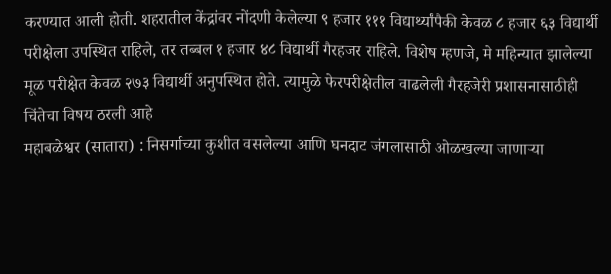करण्यात आली होती. शहरातील केंद्रांवर नोंदणी केलेल्या ९ हजार १११ विद्यार्थ्यांपैकी केवळ ८ हजार ६३ विद्यार्थी परीक्षेला उपस्थित राहिले, तर तब्बल १ हजार ४८ विद्यार्थी गैरहजर राहिले. विशेष म्हणजे, मे महिन्यात झालेल्या मूळ परीक्षेत केवळ २७३ विद्यार्थी अनुपस्थित होते. त्यामुळे फेरपरीक्षेतील वाढलेली गैरहजेरी प्रशासनासाठीही चिंतेचा विषय ठरली आहे
महाबळेश्वर (सातारा) : निसर्गाच्या कुशीत वसलेल्या आणि घनदाट जंगलासाठी ओळखल्या जाणाऱ्या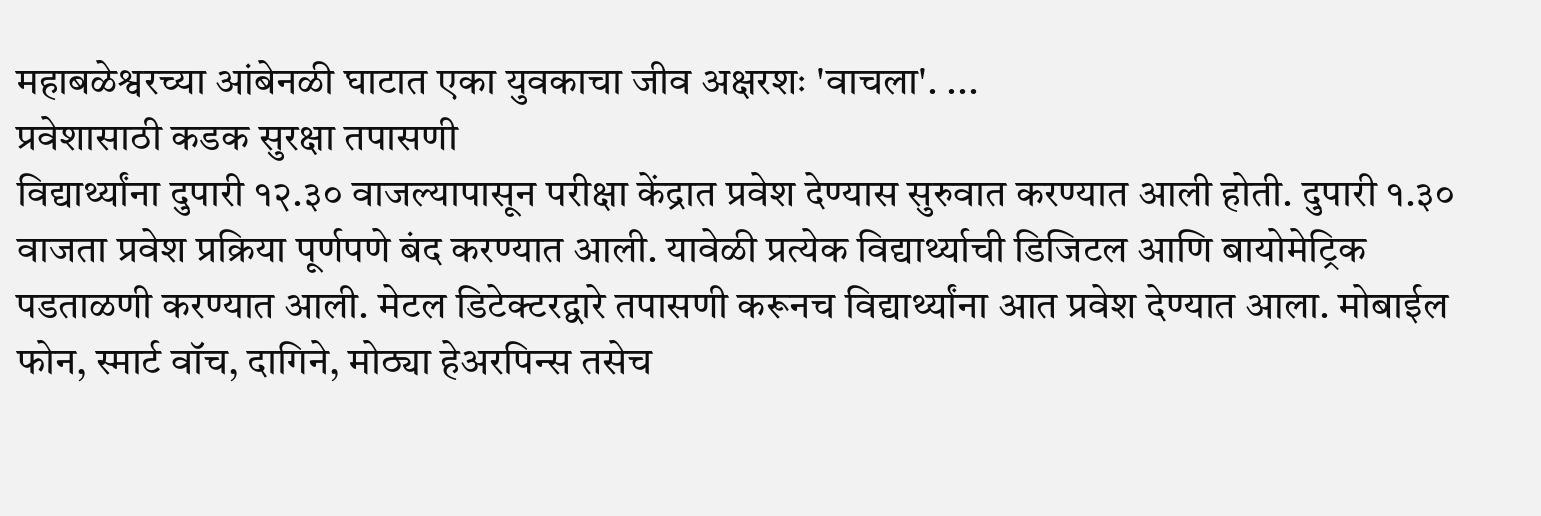महाबळेश्वरच्या आंबेनळी घाटात एका युवकाचा जीव अक्षरशः 'वाचला'. ...
प्रवेशासाठी कडक सुरक्षा तपासणी
विद्यार्थ्यांना दुपारी १२.३० वाजल्यापासून परीक्षा केंद्रात प्रवेश देण्यास सुरुवात करण्यात आली होती. दुपारी १.३० वाजता प्रवेश प्रक्रिया पूर्णपणे बंद करण्यात आली. यावेळी प्रत्येक विद्यार्थ्याची डिजिटल आणि बायोमेट्रिक पडताळणी करण्यात आली. मेटल डिटेक्टरद्वारे तपासणी करूनच विद्यार्थ्यांना आत प्रवेश देण्यात आला. मोबाईल फोन, स्मार्ट वॉच, दागिने, मोठ्या हेअरपिन्स तसेच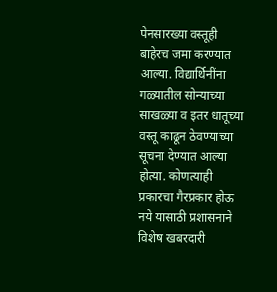पेनसारख्या वस्तूही बाहेरच जमा करण्यात आल्या. विद्यार्थिनींना गळ्यातील सोन्याच्या साखळ्या व इतर धातूच्या वस्तू काढून ठेवण्याच्या सूचना देण्यात आल्या होत्या. कोणत्याही प्रकारचा गैरप्रकार होऊ नये यासाठी प्रशासनाने विशेष खबरदारी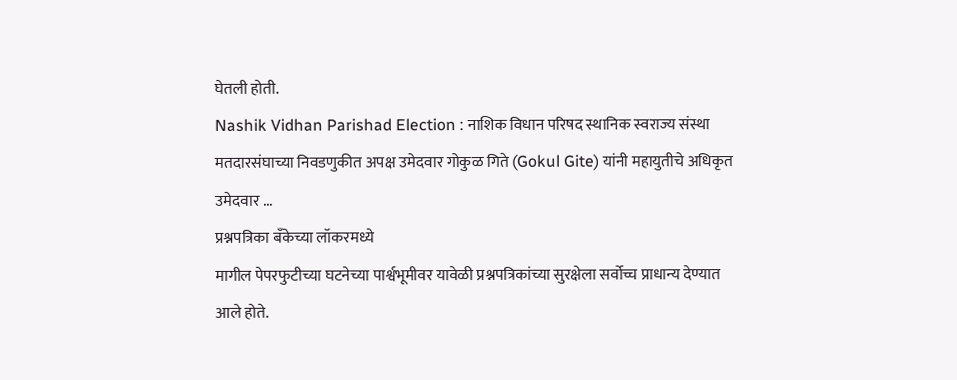घेतली होती.
Nashik Vidhan Parishad Election : नाशिक विधान परिषद स्थानिक स्वराज्य संस्था मतदारसंघाच्या निवडणुकीत अपक्ष उमेदवार गोकुळ गिते (Gokul Gite) यांनी महायुतीचे अधिकृत उमेदवार ...
प्रश्नपत्रिका बँकेच्या लॉकरमध्ये
मागील पेपरफुटीच्या घटनेच्या पार्श्वभूमीवर यावेळी प्रश्नपत्रिकांच्या सुरक्षेला सर्वोच्च प्राधान्य देण्यात आले होते.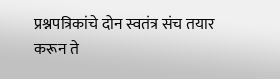प्रश्नपत्रिकांचे दोन स्वतंत्र संच तयार करून ते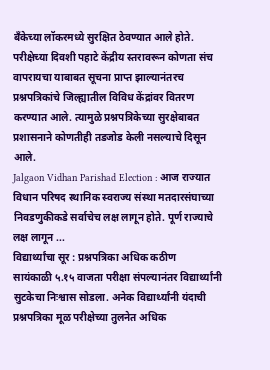बँकेच्या लॉकरमध्ये सुरक्षित ठेवण्यात आले होते. परीक्षेच्या दिवशी पहाटे केंद्रीय स्तरावरून कोणता संच वापरायचा याबाबत सूचना प्राप्त झाल्यानंतरच प्रश्नपत्रिकांचे जिल्ह्यातील विविध केंद्रांवर वितरण करण्यात आले. त्यामुळे प्रश्नपत्रिकेच्या सुरक्षेबाबत प्रशासनाने कोणतीही तडजोड केली नसल्याचे दिसून आले.
Jalgaon Vidhan Parishad Election : आज राज्यात विधान परिषद स्थानिक स्वराज्य संस्था मतदारसंघाच्या निवडणुकीकडे सर्वाचेच लक्ष लागून होते. पूर्ण राज्याचे लक्ष लागून ...
विद्यार्थ्यांचा सूर : प्रश्नपत्रिका अधिक कठीण
सायंकाळी ५.१५ वाजता परीक्षा संपल्यानंतर विद्यार्थ्यांनी सुटकेचा निःश्वास सोडला. अनेक विद्यार्थ्यांनी यंदाची प्रश्नपत्रिका मूळ परीक्षेच्या तुलनेत अधिक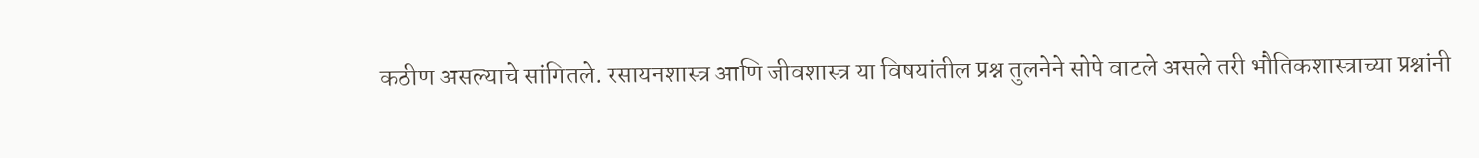कठीण असल्याचे सांगितले. रसायनशास्त्र आणि जीवशास्त्र या विषयांतील प्रश्न तुलनेने सोपे वाटले असले तरी भौतिकशास्त्राच्या प्रश्नांनी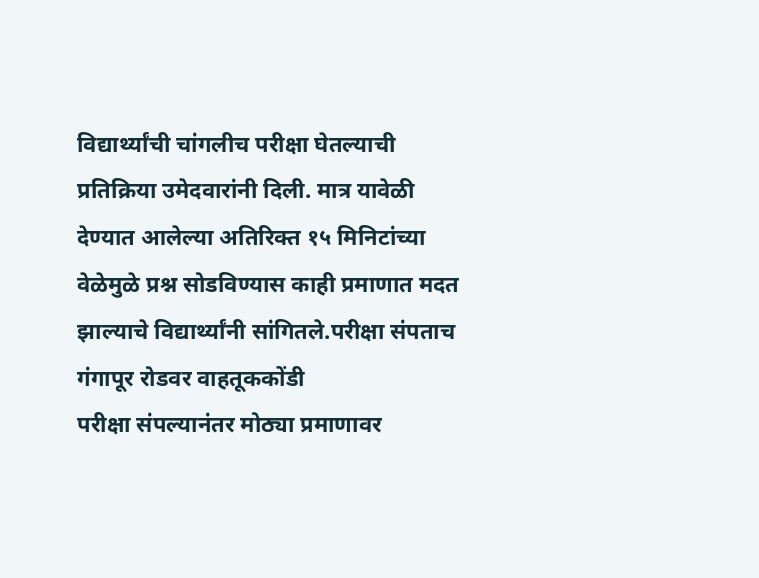विद्यार्थ्यांची चांगलीच परीक्षा घेतल्याची प्रतिक्रिया उमेदवारांनी दिली. मात्र यावेळी देण्यात आलेल्या अतिरिक्त १५ मिनिटांच्या वेळेमुळे प्रश्न सोडविण्यास काही प्रमाणात मदत झाल्याचे विद्यार्थ्यांनी सांगितले.परीक्षा संपताच गंगापूर रोडवर वाहतूककोंडी
परीक्षा संपल्यानंतर मोठ्या प्रमाणावर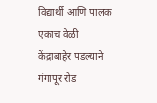विद्यार्थी आणि पालक एकाच वेळी केंद्राबाहेर पडल्याने गंगापूर रोड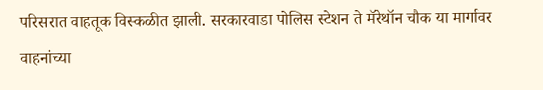परिसरात वाहतूक विस्कळीत झाली. सरकारवाडा पोलिस स्टेशन ते मॅरेथॉन चौक या मार्गावर वाहनांच्या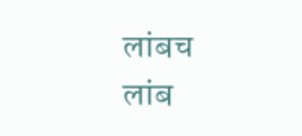लांबच लांब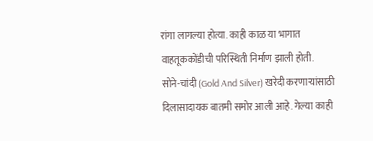रांगा लागल्या होत्या. काही काळ या भागात वाहतूककोंडीची परिस्थिती निर्माण झाली होती.
सोने-चांदी (Gold And Silver) खरेदी करणाऱ्यांसाठी दिलासादायक बातमी समोर आली आहे. गेल्या काही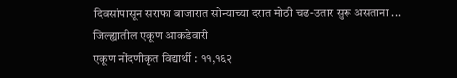दिवसांपासून सराफा बाजारात सोन्याच्या दरात मोठी चढ-उतार सुरू असताना ...
जिल्ह्यातील एकूण आकडेवारी
एकूण नोंदणीकृत विद्यार्थी : ११,१६२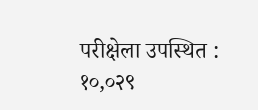परीक्षेला उपस्थित : १०,०२९